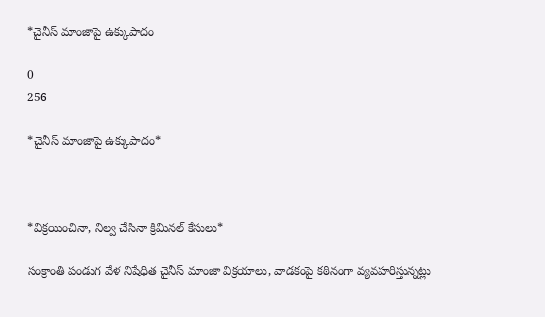*చైనీస్ మాంజాపై ఉక్కుపాదం

0
256

*చైనీస్ మాంజాపై ఉక్కుపాదం*



*విక్రయించినా, నిల్వ చేసినా క్రిమినల్‌ కేసులు*

సంక్రాంతి పండుగ వేళ నిషేధిత చైనీస్‌ మాంజా విక్రయాలు, వాడకంపై కఠినంగా వ్యవహరిస్తున్నట్లు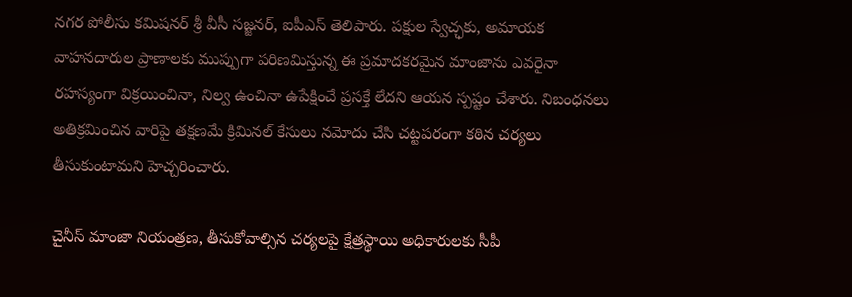నగర పోలీసు కమిషనర్‌ శ్రీ వీసీ సజ్జనర్‌, ఐపీఎస్ తెలిపారు. పక్షుల స్వేచ్ఛకు, అమాయక వాహనదారుల ప్రాణాలకు ముప్పుగా పరిణమిస్తున్న ఈ ప్రమాదకరమైన మాంజాను ఎవరైనా రహస్యంగా విక్రయించినా, నిల్వ ఉంచినా ఉపేక్షించే ప్రసక్తే లేదని ఆయన స్పష్టం చేశారు. నిబంధనలు అతిక్రమించిన వారిపై తక్షణమే క్రిమినల్‌ కేసులు నమోదు చేసి చట్టపరంగా కఠిన చర్యలు తీసుకుంటామని హెచ్చరించారు.

చైనీస్‌ మాంజా నియంత్రణ, తీసుకోవాల్సిన చర్యలపై క్షేత్రస్థాయి అధికారులకు సీపీ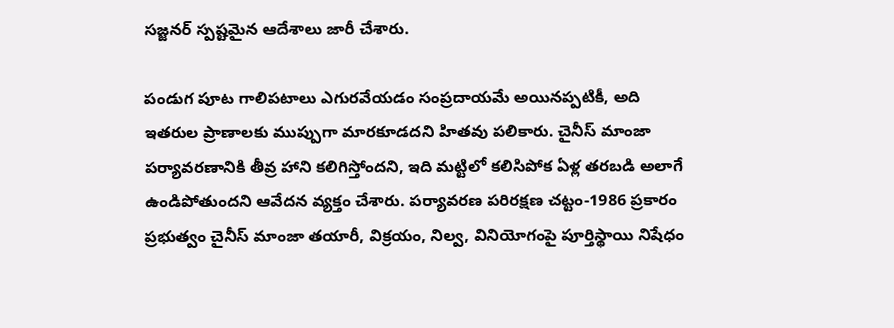సజ్జనర్ స్పష్టమైన ఆదేశాలు జారీ చేశారు.

పండుగ పూట గాలిపటాలు ఎగురవేయడం సంప్రదాయమే అయినప్పటికీ, అది ఇతరుల ప్రాణాలకు ముప్పుగా మారకూడదని హితవు పలికారు. చైనీస్ మాంజా పర్యావరణానికి తీవ్ర హాని కలిగిస్తోందని, ఇది మట్టిలో కలిసిపోక ఏళ్ల తరబడి అలాగే ఉండిపోతుందని ఆవేదన వ్యక్తం చేశారు. పర్యావరణ పరిరక్షణ చట్టం-1986 ప్రకారం ప్రభుత్వం చైనీస్ మాంజా తయారీ, విక్రయం, నిల్వ, వినియోగంపై పూర్తిస్థాయి నిషేధం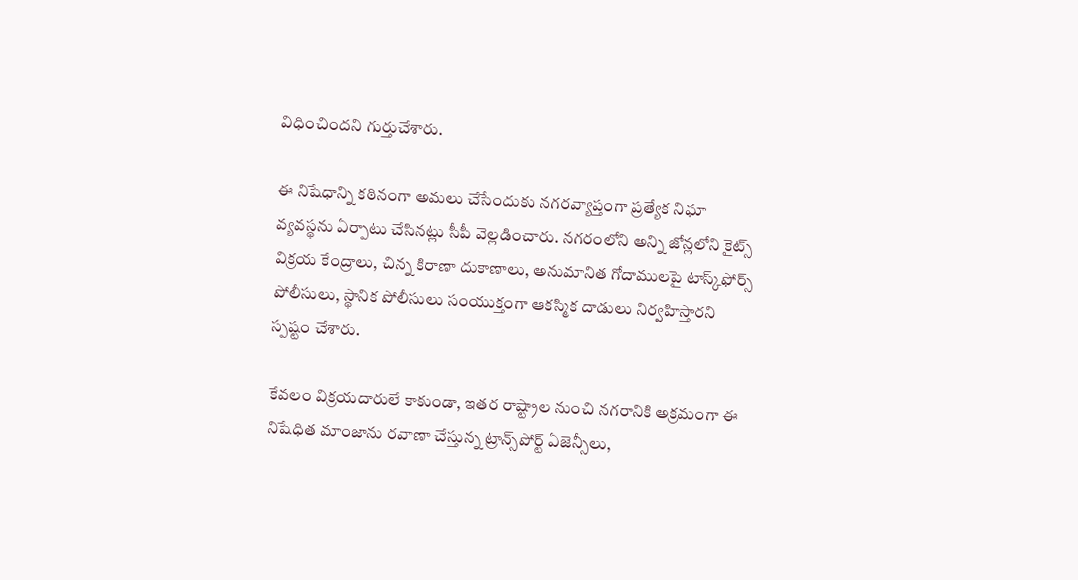విధించిందని గుర్తుచేశారు.

ఈ నిషేధాన్ని కఠినంగా అమలు చేసేందుకు నగరవ్యాప్తంగా ప్రత్యేక నిఘా వ్యవస్థను ఏర్పాటు చేసినట్లు సీపీ వెల్లడించారు. నగరంలోని అన్ని జోన్లలోని కైట్స్ విక్రయ కేంద్రాలు, చిన్న కిరాణా దుకాణాలు, అనుమానిత గోదాములపై టాస్క్‌ఫోర్స్‌ పోలీసులు, స్థానిక పోలీసులు సంయుక్తంగా ఆకస్మిక దాడులు నిర్వహిస్తారని స్పష్టం చేశారు.

కేవలం విక్రయదారులే కాకుండా, ఇతర రాష్ట్రాల నుంచి నగరానికి అక్రమంగా ఈ నిషేధిత మాంజాను రవాణా చేస్తున్న ట్రాన్స్‌పోర్ట్ ఏజెన్సీలు,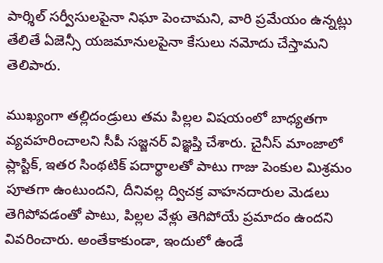పార్శిల్ సర్వీసులపైనా నిఘా పెంచామని, వారి ప్రమేయం ఉన్నట్లు తేలితే ఏజెన్సీ యజమానులపైనా కేసులు నమోదు చేస్తామని తెలిపారు.

ముఖ్యంగా తల్లిదండ్రులు తమ పిల్లల విషయంలో బాధ్యతగా వ్యవహరించాలని సీపీ సజ్జనర్ విజ్ఞప్తి చేశారు. చైనీస్ మాంజాలో ప్లాస్టిక్, ఇతర సింథటిక్ పదార్థాలతో పాటు గాజు పెంకుల మిశ్రమం పూతగా ఉంటుందని, దీనివల్ల ద్విచక్ర వాహనదారుల మెడలు తెగిపోవడంతో పాటు, పిల్లల వేళ్లు తెగిపోయే ప్రమాదం ఉందని వివరించారు. అంతేకాకుండా, ఇందులో ఉండే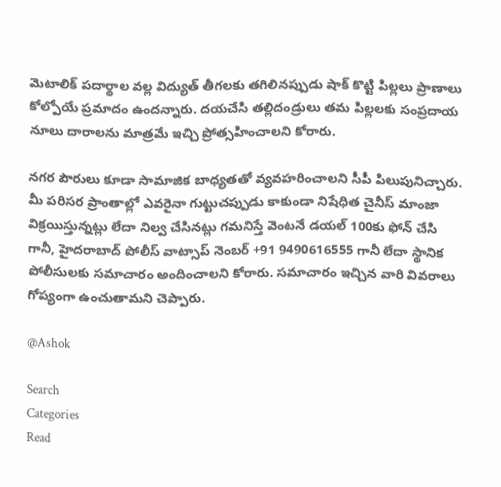మెటాలిక్ పదార్థాల వల్ల విద్యుత్ తీగలకు తగిలినప్పుడు షాక్ కొట్టి పిల్లలు ప్రాణాలు కోల్పోయే ప్రమాదం ఉందన్నారు. దయచేసి తల్లిదండ్రులు తమ పిల్లలకు సంప్రదాయ నూలు దారాలను మాత్రమే ఇచ్చి ప్రోత్సహించాలని కోరారు.

నగర పౌరులు కూడా సామాజిక బాధ్యతతో వ్యవహరించాలని సీపీ పిలుపునిచ్చారు. మీ పరిసర ప్రాంతాల్లో ఎవరైనా గుట్టుచప్పుడు కాకుండా నిషేధిత చైనీస్ మాంజా విక్రయిస్తున్నట్లు లేదా నిల్వ చేసినట్లు గమనిస్తే వెంటనే డయల్ 100కు ఫోన్ చేసి గానీ, హైదరాబాద్ పోలీస్ వాట్సాప్ నెంబర్ +91 9490616555 గానీ లేదా స్థానిక పోలీసులకు సమాచారం అందించాలని కోరారు. సమాచారం ఇచ్చిన వారి వివరాలు గోప్యంగా ఉంచుతామని చెప్పారు.

@Ashok

Search
Categories
Read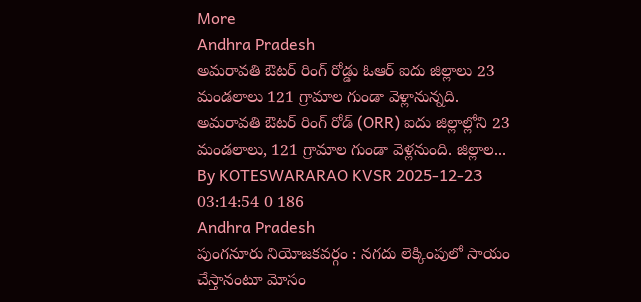More
Andhra Pradesh
అమరావతి ఔటర్ రింగ్ రోడ్డు ఓఆర్ ఐదు జిల్లాలు 23 మండలాలు 121 గ్రామాల గుండా వెళ్లానున్నది.
అమరావతి ఔటర్ రింగ్ రోడ్ (ORR) ఐదు జిల్లాల్లోని 23 మండలాలు, 121 గ్రామాల గుండా వెళ్లనుంది. జిల్లాల...
By KOTESWARARAO KVSR 2025-12-23 03:14:54 0 186
Andhra Pradesh
పుంగనూరు నియోజకవర్గం : నగదు లెక్కింపులో సాయం చేస్తానంటూ మోసం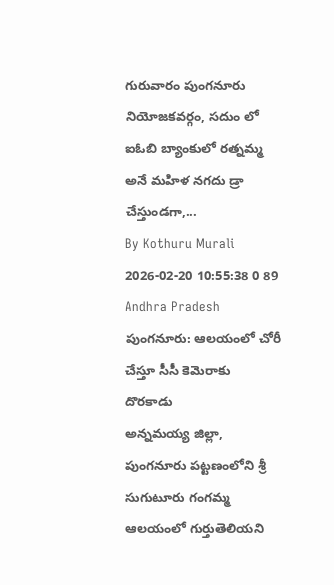గురువారం పుంగనూరు నియోజకవర్గం, సదుం లో ఐఓబి బ్యాంకులో రత్నమ్మ అనే మహిళ నగదు డ్రా చేస్తుండగా,...
By Kothuru Murali 2026-02-20 10:55:38 0 89
Andhra Pradesh
పుంగనూరు: ఆలయంలో చోరీ చేస్తూ సీసీ కెమెరాకు దొరకాడు
అన్నమయ్య జిల్లా, పుంగనూరు పట్టణంలోని శ్రీ సుగుటూరు గంగమ్మ ఆలయంలో గుర్తుతెలియని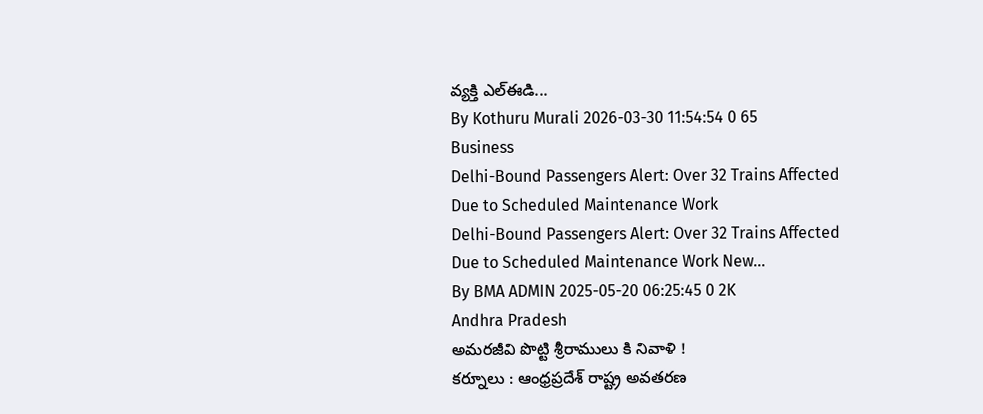వ్యక్తి ఎల్ఈడి...
By Kothuru Murali 2026-03-30 11:54:54 0 65
Business
Delhi-Bound Passengers Alert: Over 32 Trains Affected Due to Scheduled Maintenance Work
Delhi-Bound Passengers Alert: Over 32 Trains Affected Due to Scheduled Maintenance Work New...
By BMA ADMIN 2025-05-20 06:25:45 0 2K
Andhra Pradesh
అమరజీవి పొట్టి శ్రీరాములు కి నివాళి !
కర్నూలు : ఆంధ్రప్రదేశ్ రాష్ట్ర అవతరణ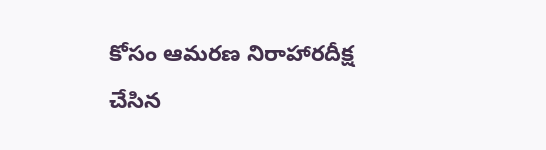కోసం ఆమరణ నిరాహారదీక్ష చేసిన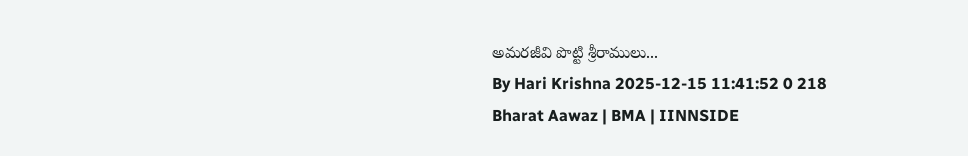అమరజీవి పొట్టి శ్రీరాములు...
By Hari Krishna 2025-12-15 11:41:52 0 218
Bharat Aawaz | BMA | IINNSIDE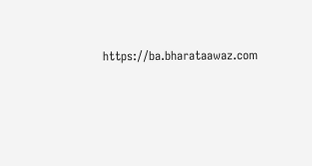https://ba.bharataawaz.com